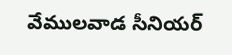వేములవాడ సీనియర్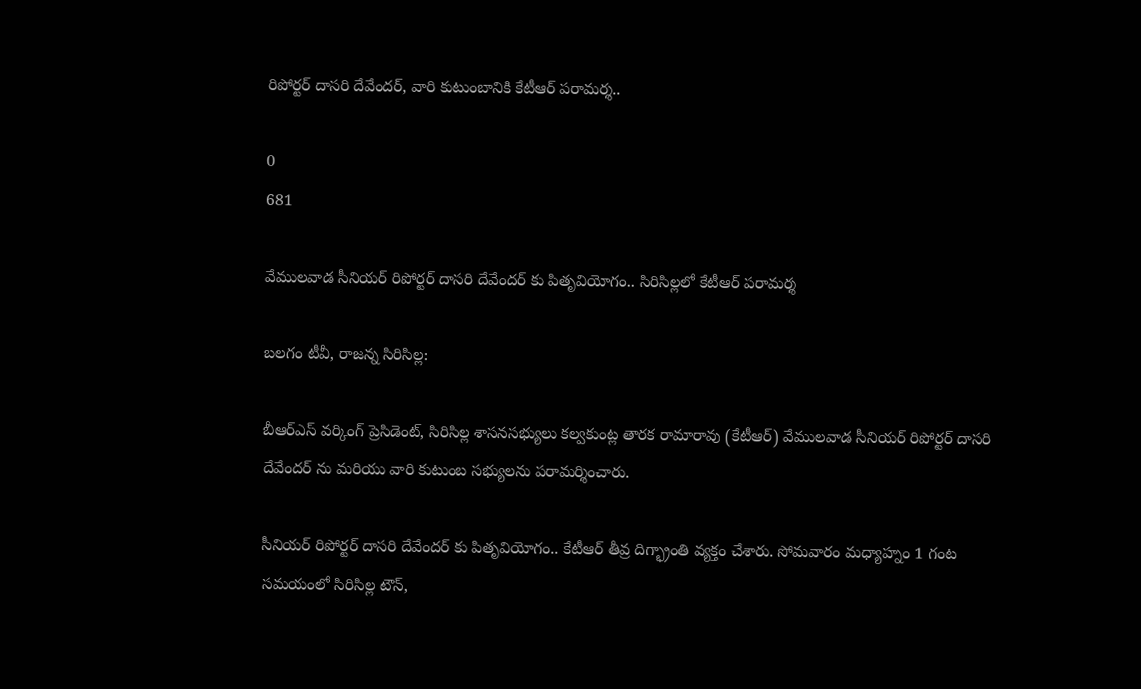రిపోర్టర్ దాసరి దేవేందర్, వారి కుటుంబానికి కేటీఆర్ పరామర్శ..

0
681

వేములవాడ సీనియర్ రిపోర్టర్ దాసరి దేవేందర్ కు పితృవియోగం.. సిరిసిల్లలో కేటీఆర్ పరామర్శ

బలగం టీవీ, రాజన్న సిరిసిల్ల:

బీఆర్ఎస్ వర్కింగ్ ప్రెసిడెంట్, సిరిసిల్ల శాసనసభ్యులు కల్వకుంట్ల తారక రామారావు (కేటీఆర్) వేములవాడ సీనియర్ రిపోర్టర్ దాసరి దేవేందర్ ను మరియు వారి కుటుంబ సభ్యులను పరామర్శించారు.

సీనియర్ రిపోర్టర్ దాసరి దేవేందర్ కు పితృవియోగం.. కేటీఆర్ తీవ్ర దిగ్భ్రాంతి వ్యక్తం చేశారు. సోమవారం మధ్యాహ్నం 1 గంట సమయంలో సిరిసిల్ల టౌన్,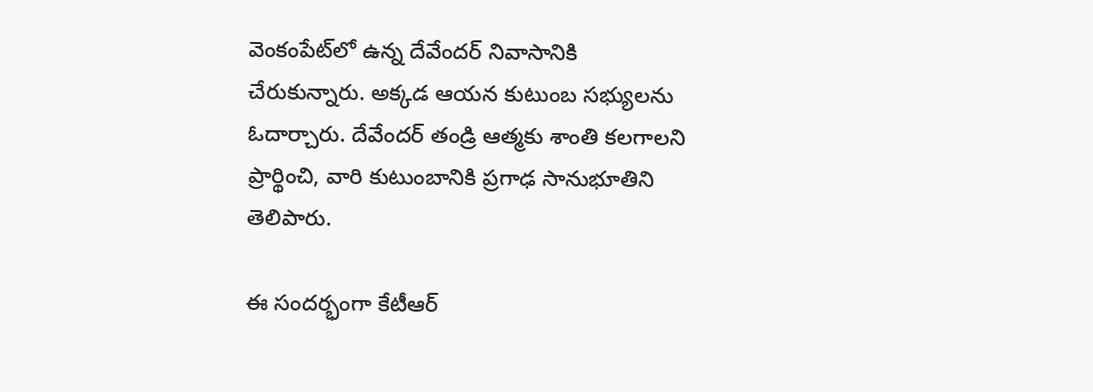వెంకంపేట్‌లో ఉన్న దేవేందర్ నివాసానికి చేరుకున్నారు. అక్కడ ఆయన కుటుంబ సభ్యులను ఓదార్చారు. దేవేందర్ తండ్రి ఆత్మకు శాంతి కలగాలని ప్రార్థించి, వారి కుటుంబానికి ప్రగాఢ సానుభూతిని తెలిపారు.

ఈ సందర్భంగా కేటీఆర్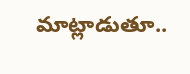మాట్లాడుతూ..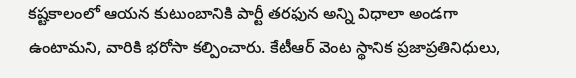కష్టకాలంలో ఆయన కుటుంబానికి పార్టీ తరఫున అన్ని విధాలా అండగా ఉంటామని, వారికి భరోసా కల్పించారు. కేటీఆర్ వెంట స్థానిక ప్రజాప్రతినిధులు,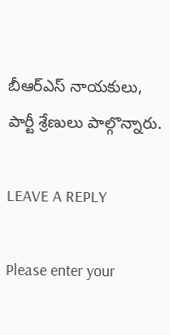బీఆర్ఎస్ నాయకులు, పార్టీ శ్రేణులు పాల్గొన్నారు.

LEAVE A REPLY

Please enter your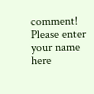comment!
Please enter your name here